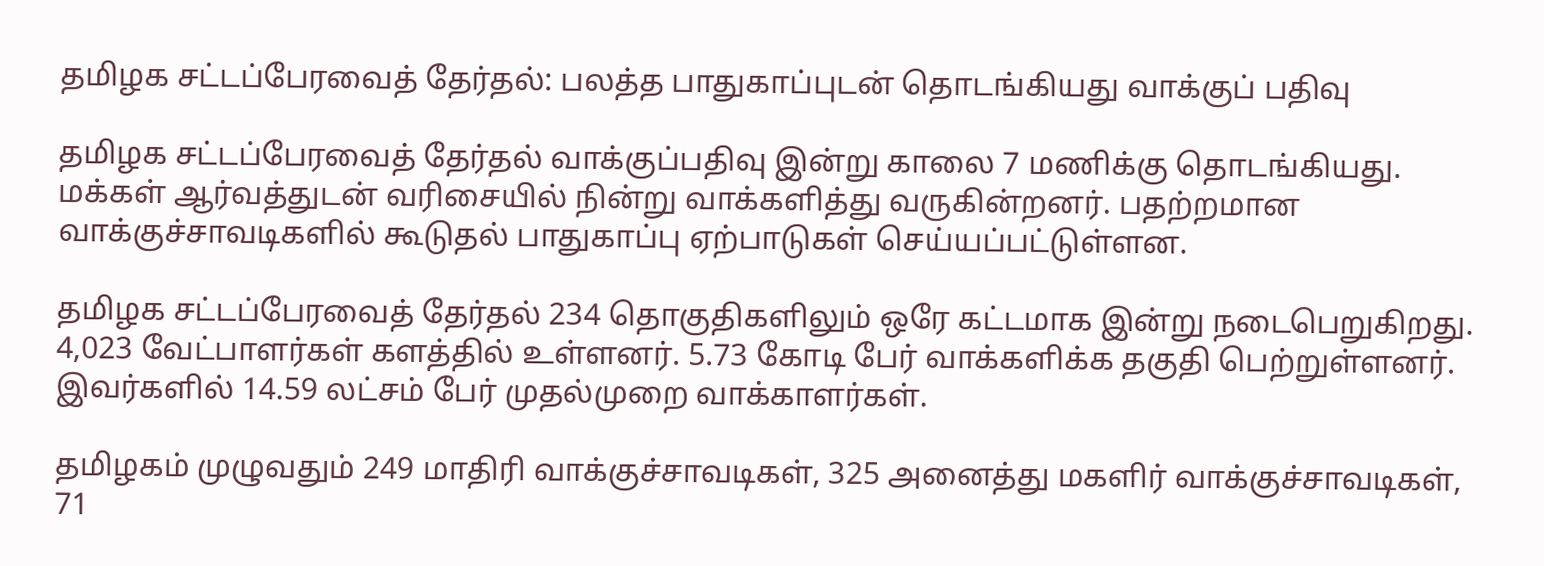தமிழக சட்டப்பேரவைத் தேர்தல்: பலத்த பாதுகாப்புடன் தொடங்கியது வாக்குப் பதிவு

தமிழக சட்டப்பேரவைத் தேர்தல் வாக்குப்பதிவு இன்று காலை 7 மணிக்கு தொடங்கியது. மக்கள் ஆர்வத்துடன் வரிசையில் நின்று வாக்களித்து வருகின்றனர். பதற்றமான வாக்குச்சாவடிகளில் கூடுதல் பாதுகாப்பு ஏற்பாடுகள் செய்யப்பட்டுள்ளன.

தமிழக சட்டப்பேரவைத் தேர்தல் 234 தொகுதிகளிலும் ஒரே கட்டமாக இன்று நடைபெறுகிறது. 4,023 வேட்பாளர்கள் களத்தில் உள்ளனர். 5.73 கோடி பேர் வாக்களிக்க தகுதி பெற்றுள்ளனர். இவர்களில் 14.59 லட்சம் பேர் முதல்முறை வாக்காளர்கள்.

தமிழகம் முழுவதும் 249 மாதிரி வாக்குச்சாவடிகள், 325 அனைத்து மகளிர் வாக்குச்சாவடிகள், 71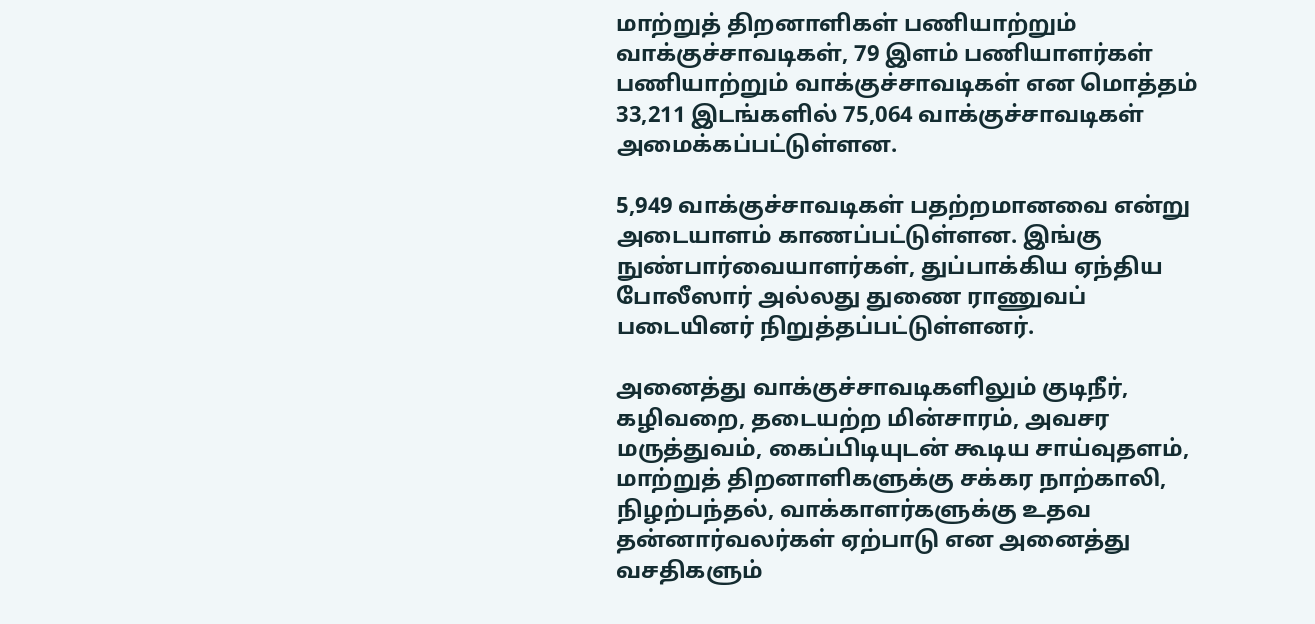மாற்றுத் திறனாளிகள் பணியாற்றும் வாக்குச்சாவடிகள், 79 இளம் பணியாளர்கள் பணியாற்றும் வாக்குச்சாவடிகள் என மொத்தம் 33,211 இடங்களில் 75,064 வாக்குச்சாவடிகள் அமைக்கப்பட்டுள்ளன.

5,949 வாக்குச்சாவடிகள் பதற்றமானவை என்று அடையாளம் காணப்பட்டுள்ளன. இங்கு நுண்பார்வையாளர்கள், துப்பாக்கிய ஏந்திய போலீஸார் அல்லது துணை ராணுவப் படையினர் நிறுத்தப்பட்டுள்ளனர்.

அனைத்து வாக்குச்சாவடிகளிலும் குடிநீர், கழிவறை, தடையற்ற மின்சாரம், அவசர மருத்துவம், கைப்பிடியுடன் கூடிய சாய்வுதளம், மாற்றுத் திறனாளிகளுக்கு சக்கர நாற்காலி, நிழற்பந்தல், வாக்காளர்களுக்கு உதவ தன்னார்வலர்கள் ஏற்பாடு என அனைத்து வசதிகளும்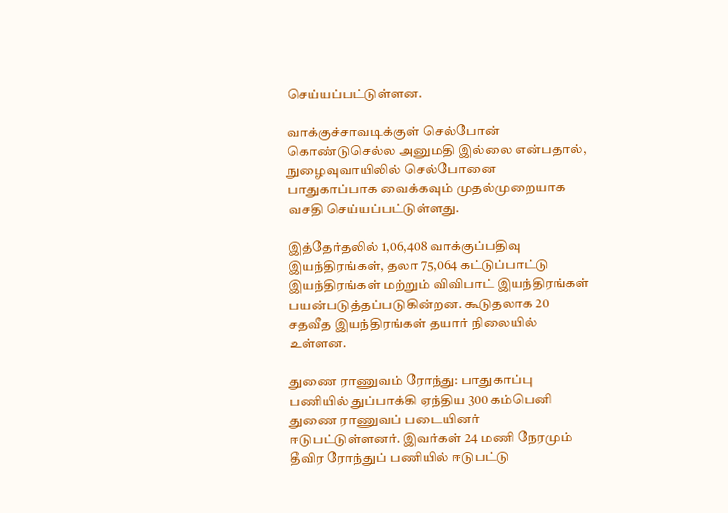செய்யப்பட்டுள்ளன.

வாக்குச்சாவடிக்குள் செல்போன் கொண்டுசெல்ல அனுமதி இல்லை என்பதால், நுழைவுவாயிலில் செல்போனை பாதுகாப்பாக வைக்கவும் முதல்முறையாக வசதி செய்யப்பட்டுள்ளது.

இத்தேர்தலில் 1,06,408 வாக்குப்பதிவு இயந்திரங்கள், தலா 75,064 கட்டுப்பாட்டு இயந்திரங்கள் மற்றும் விவிபாட் இயந்திரங்கள் பயன்படுத்தப்படுகின்றன. கூடுதலாக 20 சதவீத இயந்திரங்கள் தயார் நிலையில் உள்ளன.

துணை ராணுவம் ரோந்து: பாதுகாப்பு பணியில் துப்பாக்கி ஏந்திய 300 கம்பெனி துணை ராணுவப் படையினர் ஈடுபட்டுள்ளனர். இவர்கள் 24 மணி நேரமும் தீவிர ரோந்துப் பணியில் ஈடுபட்டு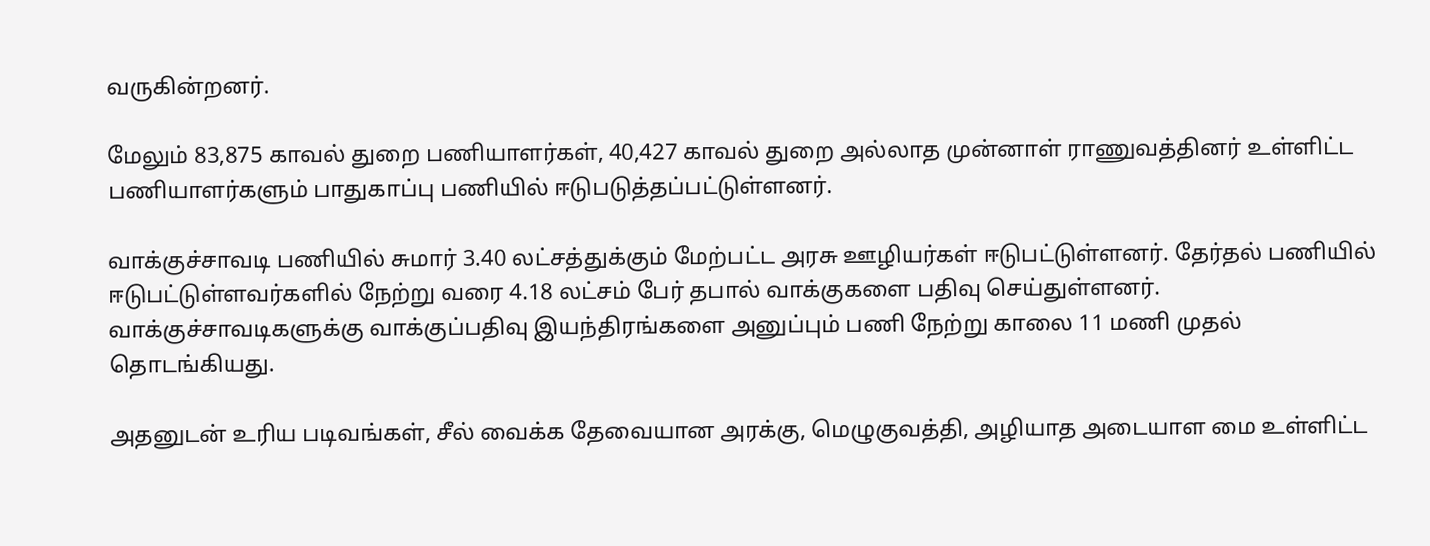வருகின்றனர்.

மேலும் 83,875 காவல் துறை பணியாளர்கள், 40,427 காவல் துறை அல்லாத முன்னாள் ராணுவத்தினர் உள்ளிட்ட பணியாளர்களும் பாதுகாப்பு பணியில் ஈடுபடுத்தப்பட்டுள்ளனர்.

வாக்குச்சாவடி பணியில் சுமார் 3.40 லட்சத்துக்கும் மேற்பட்ட அரசு ஊழியர்கள் ஈடுபட்டுள்ளனர். தேர்தல் பணியில் ஈடுபட்டுள்ளவர்களில் நேற்று வரை 4.18 லட்சம் பேர் தபால் வாக்குகளை பதிவு செய்துள்ளனர். வாக்குச்சாவடிகளுக்கு வாக்குப்பதிவு இயந்திரங்களை அனுப்பும் பணி நேற்று காலை 11 மணி முதல் தொடங்கியது.

அதனுடன் உரிய படிவங்கள், சீல் வைக்க தேவையான அரக்கு, மெழுகுவத்தி, அழியாத அடையாள மை உள்ளிட்ட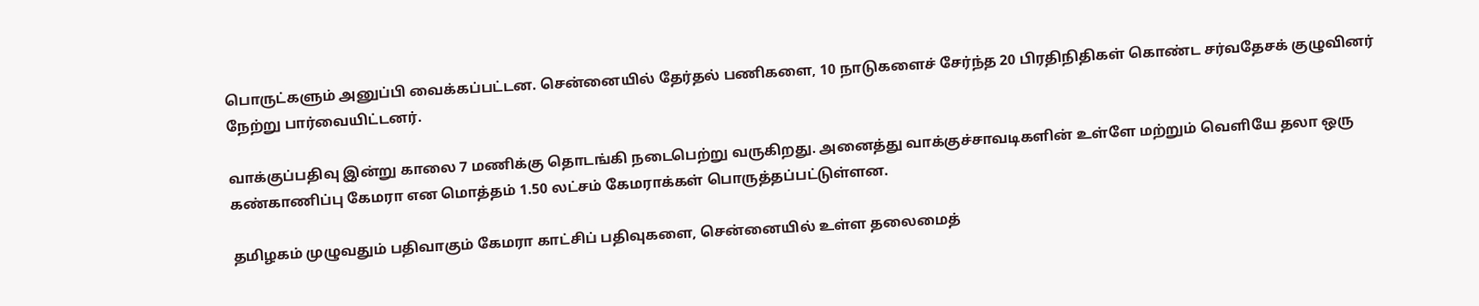பொருட்களும் அனுப்பி வைக்கப்பட்டன. சென்னையில் தேர்தல் பணிகளை, 10 நாடுகளைச் சேர்ந்த 20 பிரதிநிதிகள் கொண்ட சர்வதேசக் குழுவினர் நேற்று பார்வையிட்டனர்.

வாக்குப்பதிவு இன்று காலை 7 மணிக்கு தொடங்கி நடைபெற்று வருகிறது. அனைத்து வாக்குச்சாவடிகளின் உள்ளே மற்றும் வெளியே தலா ஒரு கண்காணிப்பு கேமரா என மொத்தம் 1.50 லட்சம் கேமராக்கள் பொருத்தப்பட்டுள்ளன.

தமிழகம் முழுவதும் பதிவாகும் கேமரா காட்சிப் பதிவுகளை, சென்னையில் உள்ள தலைமைத்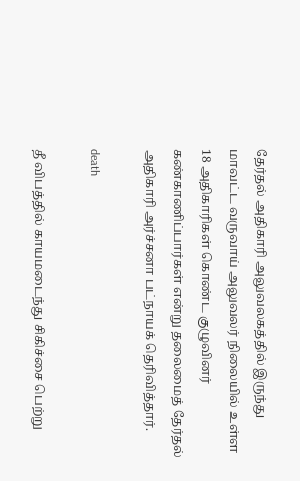தேர்தல் அதிகாரி அலுவலகத்தில் இருந்து மாவட்ட வருவாய் அலுவலர் நிலையில் உள்ள 18 அதிகாரிகள் கொண்ட குழுவினர் கண்காணிப்பார்கள் என்று தலைமைத் தேர்தல் அதிகாரி அர்ச்சனா பட்நாயக் தெரிவித்தார்.

death

தீ விபத்தில் காயமடைந்து சிகிச்சை பெற்று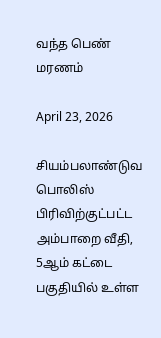வந்த பெண் மரணம்

April 23, 2026

சியம்பலாண்டுவ பொலிஸ் பிரிவிற்குட்பட்ட அம்பாறை வீதி, 5ஆம் கட்டை பகுதியில் உள்ள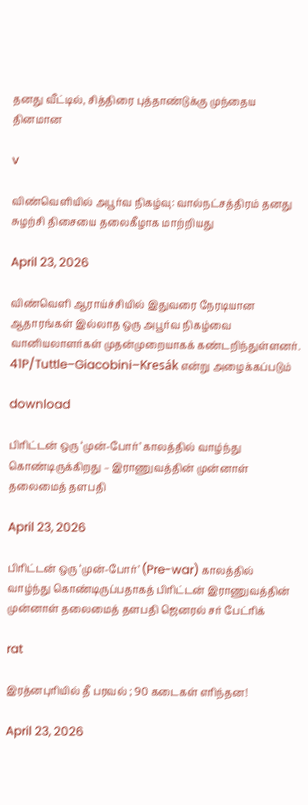தனது வீட்டில், சித்திரை புத்தாண்டுக்கு முந்தைய தினமான

v

விண்வெளியில் அபூர்வ நிகழ்வு: வால்நட்சத்திரம் தனது சுழற்சி திசையை தலைகீழாக மாற்றியது

April 23, 2026

விண்வெளி ஆராய்ச்சியில் இதுவரை நேரடியான ஆதாரங்கள் இல்லாத ஒரு அபூர்வ நிகழ்வை வானியலாளர்கள் முதன்முறையாகக் கண்டறிந்துள்ளனர். 41P/Tuttle–Giacobini–Kresák என்று அழைக்கப்படும்

download

பிரிட்டன் ஒரு ‘முன்-போர்’ காலத்தில் வாழ்ந்து கொண்டிருக்கிறது – இராணுவத்தின் முன்னாள் தலைமைத் தளபதி

April 23, 2026

பிரிட்டன் ஒரு ‘முன்-போர்’ (Pre-war) காலத்தில் வாழ்ந்து கொண்டிருப்பதாகத் பிரிட்டன் இராணுவத்தின் முன்னாள் தலைமைத் தளபதி ஜெனரல் சர் பேட்ரிக்

rat

இரத்னபுரியில் தீ பரவல் ; 90 கடைகள் எரிந்தன!

April 23, 2026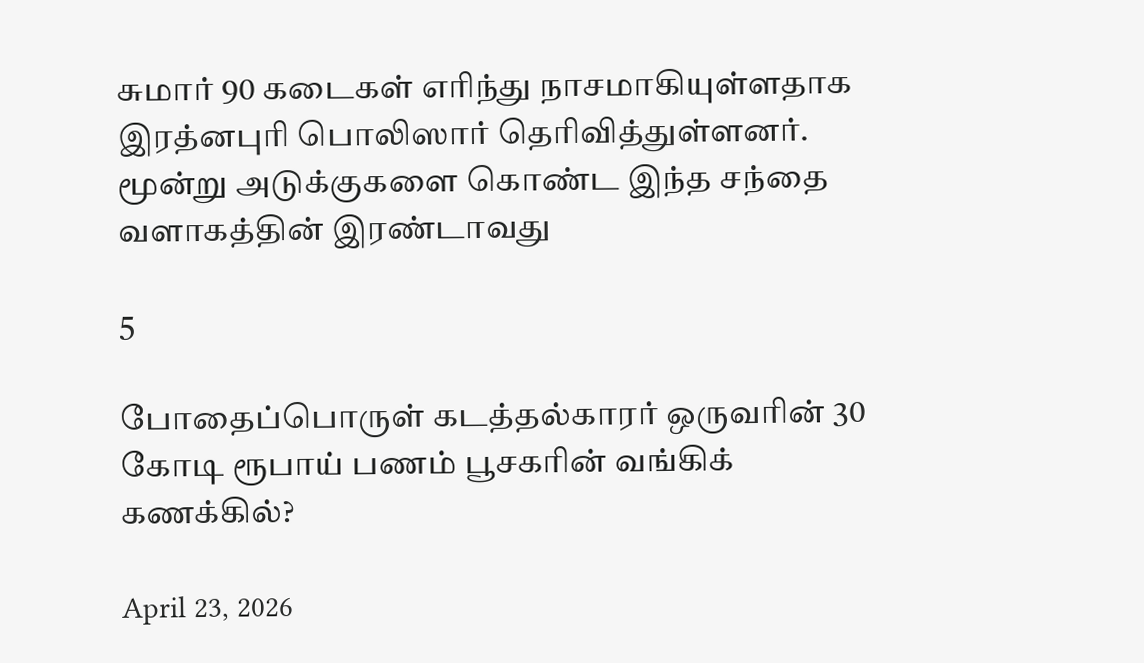சுமார் 90 கடைகள் எரிந்து நாசமாகியுள்ளதாக இரத்னபுரி பொலிஸார் தெரிவித்துள்ளனர். மூன்று அடுக்குகளை கொண்ட இந்த சந்தை வளாகத்தின் இரண்டாவது

5

போதைப்பொருள் கடத்தல்காரர் ஒருவரின் 30 கோடி ரூபாய் பணம் பூசகரின் வங்கிக் கணக்கில்?

April 23, 2026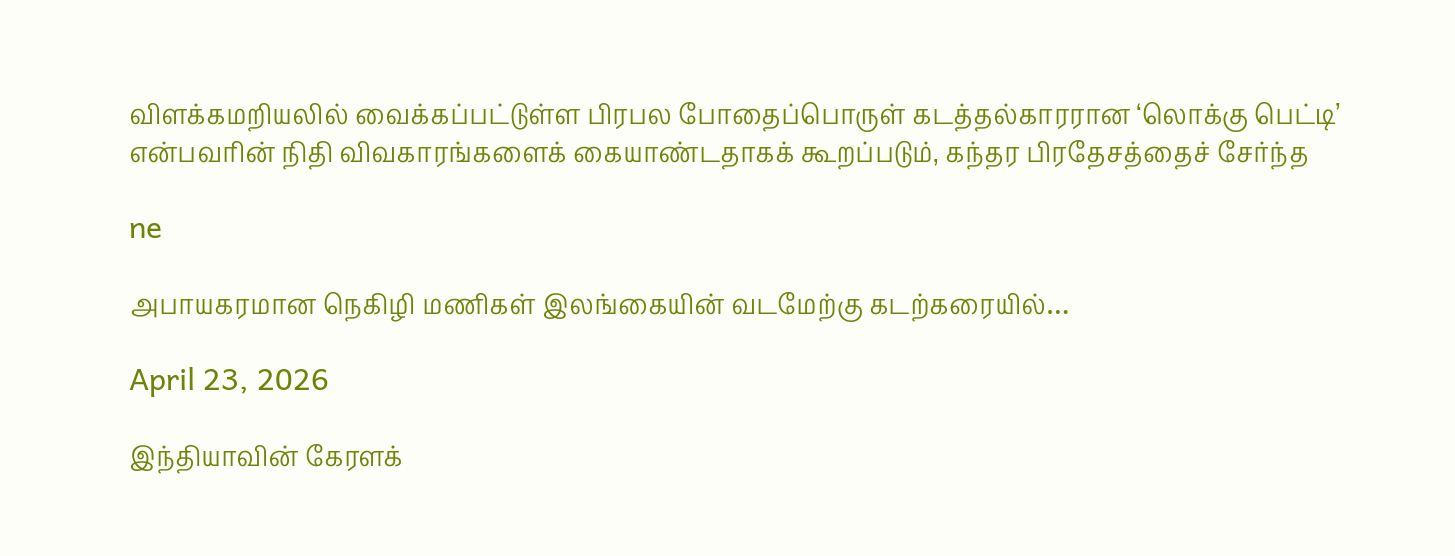விளக்கமறியலில் வைக்கப்பட்டுள்ள பிரபல போதைப்பொருள் கடத்தல்காரரான ‘லொக்கு பெட்டி’ என்பவரின் நிதி விவகாரங்களைக் கையாண்டதாகக் கூறப்படும், கந்தர பிரதேசத்தைச் சேர்ந்த

ne

அபாயகரமான நெகிழி மணிகள் இலங்கையின் வடமேற்கு கடற்கரையில்…

April 23, 2026

இந்தியாவின் கேரளக்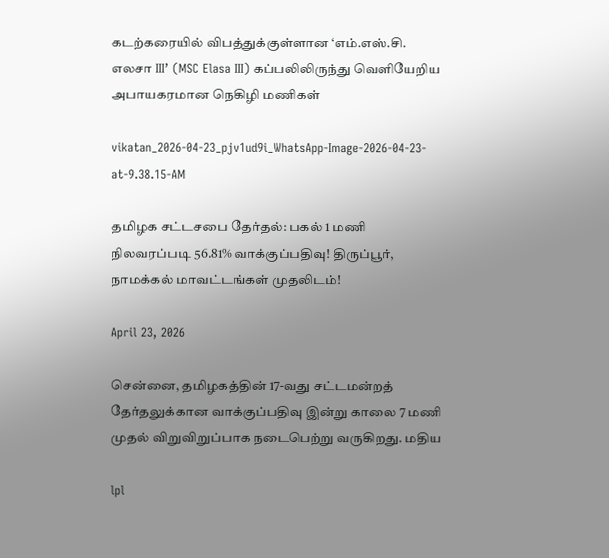கடற்கரையில் விபத்துக்குள்ளான ‘எம்.எஸ்.சி. எலசா III’ (MSC Elasa III) கப்பலிலிருந்து வெளியேறிய அபாயகரமான நெகிழி மணிகள்

vikatan_2026-04-23_pjv1ud9i_WhatsApp-Image-2026-04-23-at-9.38.15-AM

தமிழக சட்டசபை தேர்தல்: பகல் 1 மணி நிலவரப்படி 56.81% வாக்குப்பதிவு! திருப்பூர், நாமக்கல் மாவட்டங்கள் முதலிடம்!

April 23, 2026

சென்னை, தமிழகத்தின் 17-வது சட்டமன்றத் தேர்தலுக்கான வாக்குப்பதிவு இன்று காலை 7 மணி முதல் விறுவிறுப்பாக நடைபெற்று வருகிறது. மதிய

lpl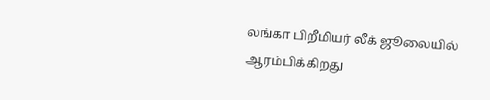லங்கா பிறீமியர் லீக் ஜூலையில் ஆரம்பிக்கிறது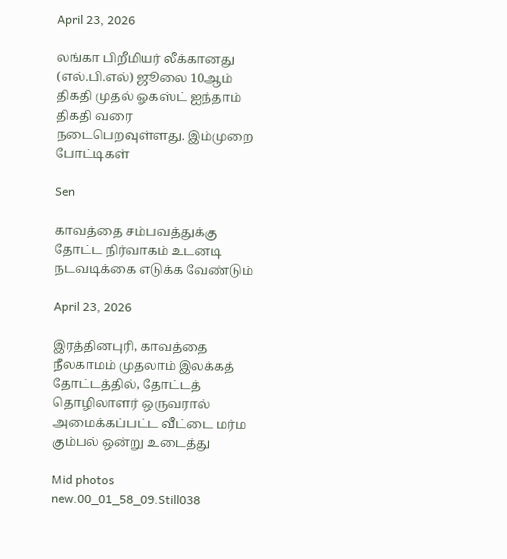April 23, 2026

லங்கா பிறீமியர் லீக்கானது (எல்.பி.எல்) ஜூலை 10ஆம் திகதி முதல் ஓகஸ்ட் ஐந்தாம் திகதி வரை நடைபெறவுள்ளது. இம்முறை போட்டிகள்

Sen

காவத்தை சம்பவத்துக்கு தோட்ட நிர்வாகம் உடனடி நடவடிக்கை எடுக்க வேண்டும்

April 23, 2026

இரத்தினபுரி, காவத்தை நீலகாமம் முதலாம் இலக்கத் தோட்டத்தில், தோட்டத் தொழிலாளர் ஒருவரால் அமைக்கப்பட்ட வீட்டை மர்ம கும்பல் ஒன்று உடைத்து

Mid photos new.00_01_58_09.Still038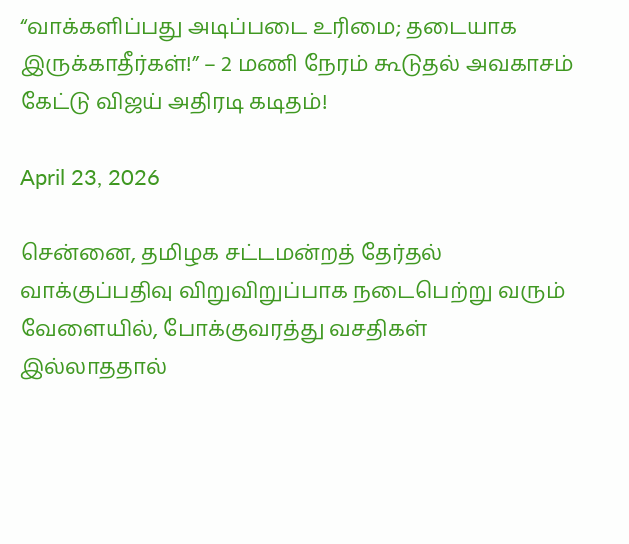“வாக்களிப்பது அடிப்படை உரிமை; தடையாக இருக்காதீர்கள்!” – 2 மணி நேரம் கூடுதல் அவகாசம் கேட்டு விஜய் அதிரடி கடிதம்!

April 23, 2026

சென்னை, தமிழக சட்டமன்றத் தேர்தல் வாக்குப்பதிவு விறுவிறுப்பாக நடைபெற்று வரும் வேளையில், போக்குவரத்து வசதிகள் இல்லாததால்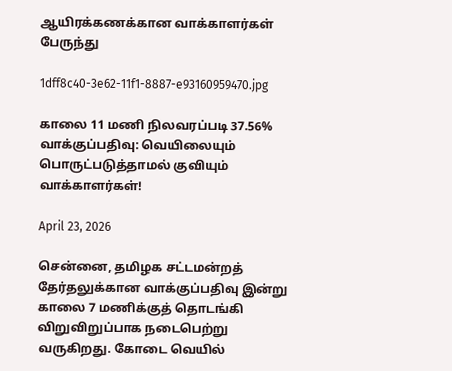ஆயிரக்கணக்கான வாக்காளர்கள் பேருந்து

1dff8c40-3e62-11f1-8887-e93160959470.jpg

காலை 11 மணி நிலவரப்படி 37.56% வாக்குப்பதிவு: வெயிலையும் பொருட்படுத்தாமல் குவியும் வாக்காளர்கள்!

April 23, 2026

சென்னை, தமிழக சட்டமன்றத் தேர்தலுக்கான வாக்குப்பதிவு இன்று காலை 7 மணிக்குத் தொடங்கி விறுவிறுப்பாக நடைபெற்று வருகிறது. கோடை வெயில்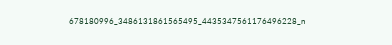678180996_3486131861565495_4435347561176496228_n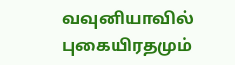வவுனியாவில் புகையிரதமும்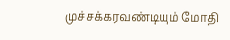முச்சக்கரவண்டியும் மோதி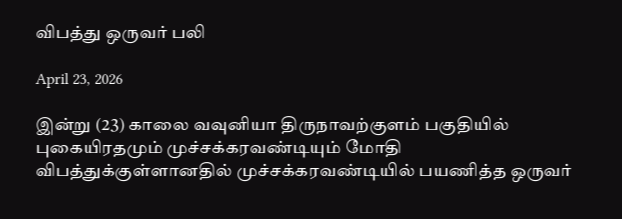விபத்து ஒருவர் பலி

April 23, 2026

இன்று (23) காலை வவுனியா திருநாவற்குளம் பகுதியில் புகையிரதமும் முச்சக்கரவண்டியும் மோதி விபத்துக்குள்ளானதில் முச்சக்கரவண்டியில் பயணித்த ஒருவர்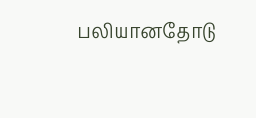பலியானதோடு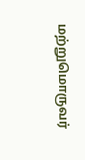மற்றுமொருவர்